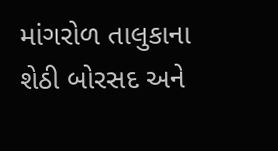માંગરોળ તાલુકાના શેઠી બોરસદ અને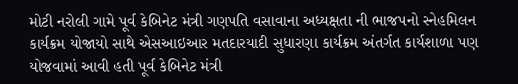મોટી નરોલી ગામે પૂર્વ કેબિનેટ મંત્રી ગણપતિ વસાવાના અધ્યક્ષતા ની ભાજપનો સ્નેહમિલન કાર્યક્રમ યોજાયો સાથે એસઆઇઆર મતદારયાદી સુધારણા કાર્યક્રમ અંતર્ગત કાર્યશાળા પણ યોજવામાં આવી હતી પૂર્વ કેબિનેટ મંત્રી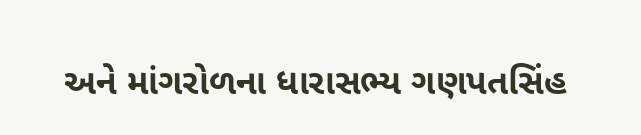અને માંગરોળના ધારાસભ્ય ગણપતસિંહ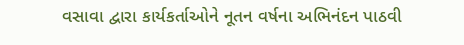વસાવા દ્વારા કાર્યકર્તાઓને નૂતન વર્ષના અભિનંદન પાઠવી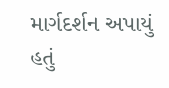માર્ગદર્શન અપાયું હતું